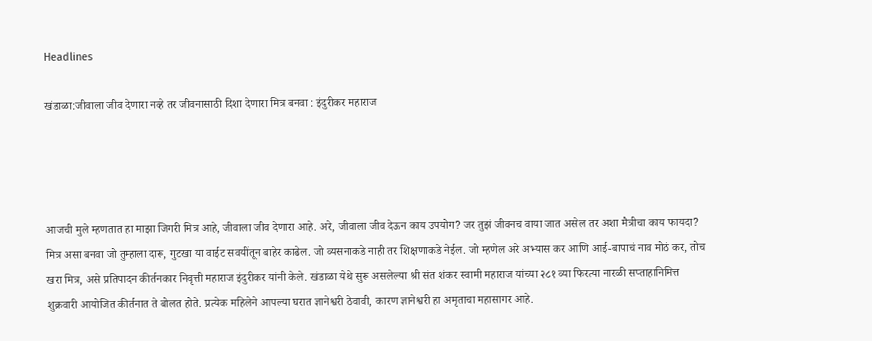Headlines

खंडाळा:जीवाला जीव देणारा नव्हे तर जीवनासाठी दिशा देणारा मित्र बनवा : इंदुरीकर महाराज




आजची मुले म्हणतात हा माझा जिगरी मित्र आहे, जीवाला जीव देणारा आहे. अरे, जीवाला जीव देऊन काय उपयोग? जर तुझं जीवनच वाया जात असेल तर अशा मैत्रीचा काय फायदा? मित्र असा बनवा जो तुम्हाला दारू, गुटखा या वाईट सवयींतून बाहेर काढेल. जो व्यसनाकडे नाही तर शिक्षणाकडे नेईल. जो म्हणेल अरे अभ्यास कर आणि आई-बापाचं नाव मोठं कर, तोच खरा मित्र, असे प्रतिपादन कीर्तनकार निवृत्ती महाराज इंदुरीकर यांनी केले. खंडाळा येथे सुरू असलेल्या श्री संत शंकर स्वामी महाराज यांच्या २८१ व्या फिरत्या नारळी सप्ताहानिमित्त शुक्रवारी आयोजित कीर्तनात ते बोलत होते. प्रत्येक महिलेने आपल्या घरात ज्ञानेश्वरी ठेवावी, कारण ज्ञानेश्वरी हा अमृताचा महासागर आहे.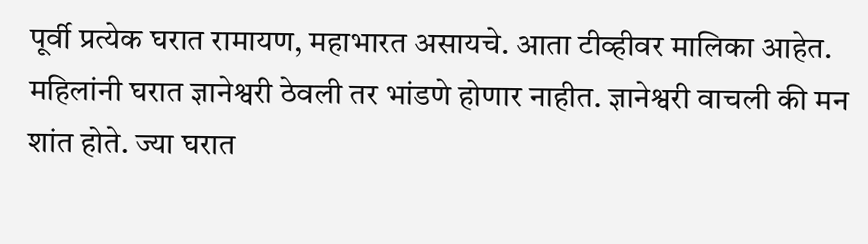पूर्वी प्रत्येक घरात रामायण, महाभारत असायचे. आता टीव्हीवर मालिका आहेत. महिलांनी घरात ज्ञानेश्वरी ठेवली तर भांडणे होणार नाहीत. ज्ञानेश्वरी वाचली की मन शांत होते. ज्या घरात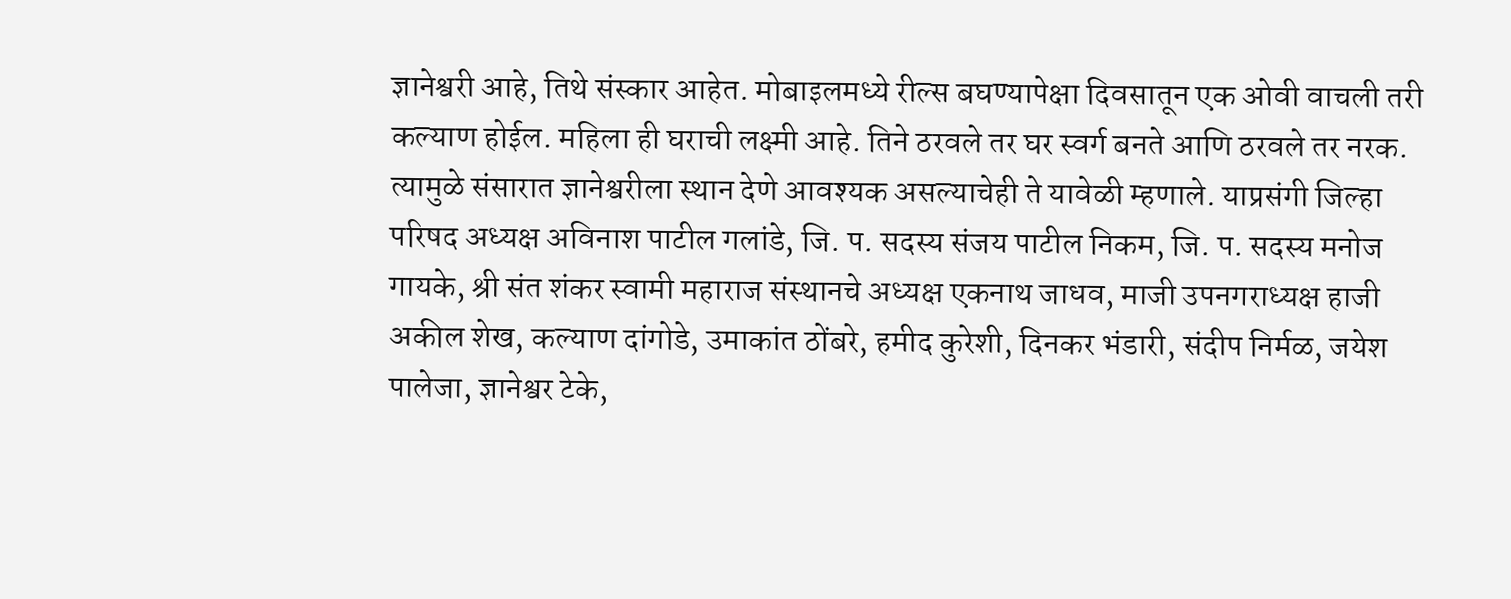ज्ञानेश्वरी आहे, तिथे संस्कार आहेत. मोबाइलमध्ये रील्स बघण्यापेक्षा दिवसातून एक ओवी वाचली तरी कल्याण होईल. महिला ही घराची लक्ष्मी आहे. तिने ठरवले तर घर स्वर्ग बनते आणि ठरवले तर नरक. त्यामुळे संसारात ज्ञानेश्वरीला स्थान देणे आवश्यक असल्याचेही ते यावेळी म्हणाले. याप्रसंगी जिल्हा परिषद अध्यक्ष अविनाश पाटील गलांडे, जि. प. सदस्य संजय पाटील निकम, जि. प. सदस्य मनोज गायके, श्री संत शंकर स्वामी महाराज संस्थानचे अध्यक्ष एकनाथ जाधव, माजी उपनगराध्यक्ष हाजी अकील शेख, कल्याण दांगोडे, उमाकांत ठोंबरे, हमीद कुरेशी, दिनकर भंडारी, संदीप निर्मळ, जयेश पालेजा, ज्ञानेश्वर टेके,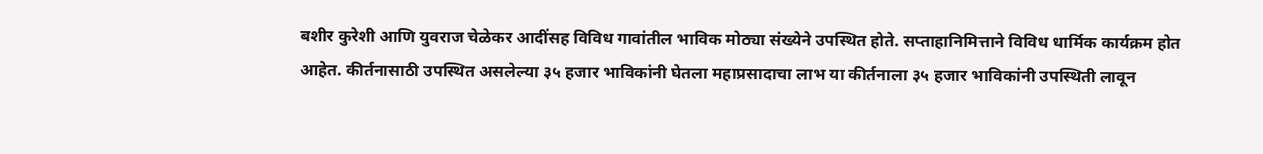बशीर कुरेशी आणि युवराज चेळेकर आदींसह विविध गावांतील भाविक मोठ्या संख्येने उपस्थित होते. सप्ताहानिमित्ताने विविध धार्मिक कार्यक्रम होत आहेत. कीर्तनासाठी उपस्थित असलेल्या ३५ हजार भाविकांनी घेतला महाप्रसादाचा लाभ या कीर्तनाला ३५ हजार भाविकांनी उपस्थिती लावून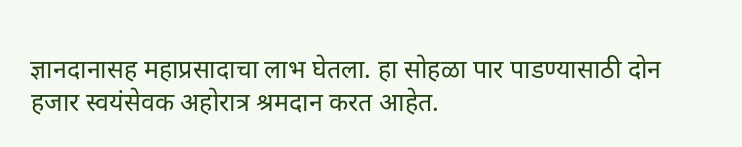ज्ञानदानासह महाप्रसादाचा लाभ घेतला. हा सोहळा पार पाडण्यासाठी दोन हजार स्वयंसेवक अहोरात्र श्रमदान करत आहेत.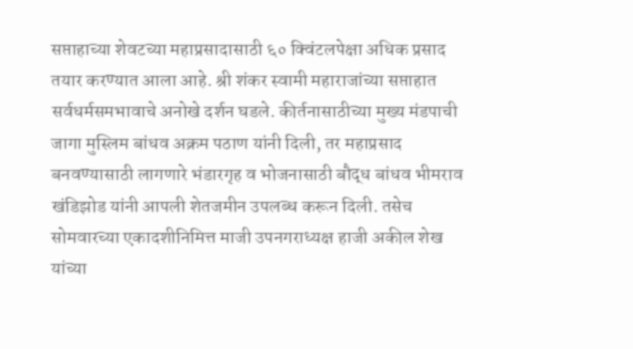सप्ताहाच्या शेवटच्या महाप्रसादासाठी ६० क्विंटलपेक्षा अधिक प्रसाद तयार करण्यात आला आहे. श्री शंकर स्वामी महाराजांच्या सप्ताहात सर्वधर्मसमभावाचे अनोखे दर्शन घडले. कीर्तनासाठीच्या मुख्य मंडपाची जागा मुस्लिम बांधव अक्रम पठाण यांनी दिली, तर महाप्रसाद बनवण्यासाठी लागणारे भंडारगृह व भोजनासाठी बौद्ध बांधव भीमराव खंडिझोड यांनी आपली शेतजमीन उपलब्ध करून दिली. तसेच सोमवारच्या एकादशीनिमित्त माजी उपनगराध्यक्ष हाजी अकील शेख यांच्या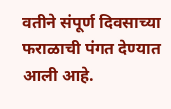वतीने संपूर्ण दिवसाच्या फराळाची पंगत देण्यात आली आहे.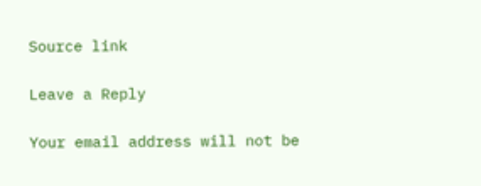Source link

Leave a Reply

Your email address will not be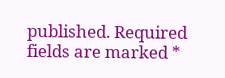published. Required fields are marked *